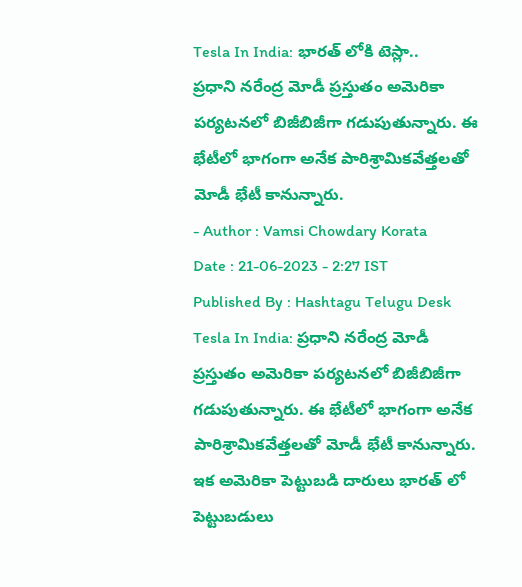Tesla In India: భారత్ లోకి టెస్లా..
ప్రధాని నరేంద్ర మోడీ ప్రస్తుతం అమెరికా పర్యటనలో బిజీబిజీగా గడుపుతున్నారు. ఈ భేటీలో భాగంగా అనేక పారిశ్రామికవేత్తలతో మోడీ భేటీ కానున్నారు.
- Author : Vamsi Chowdary Korata
Date : 21-06-2023 - 2:27 IST
Published By : Hashtagu Telugu Desk
Tesla In India: ప్రధాని నరేంద్ర మోడీ ప్రస్తుతం అమెరికా పర్యటనలో బిజీబిజీగా గడుపుతున్నారు. ఈ భేటీలో భాగంగా అనేక పారిశ్రామికవేత్తలతో మోడీ భేటీ కానున్నారు. ఇక అమెరికా పెట్టుబడి దారులు భారత్ లో పెట్టుబడులు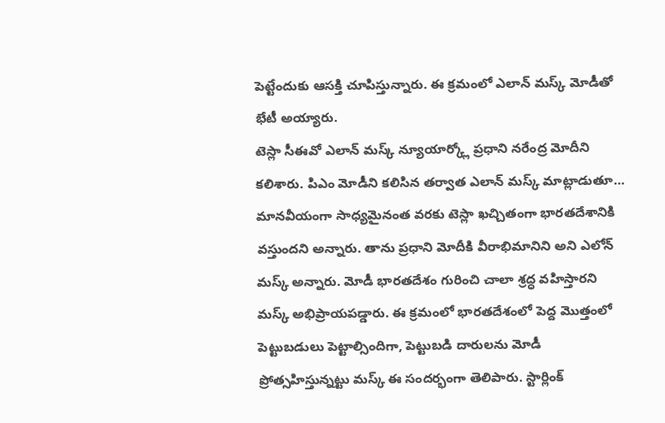పెట్టేందుకు ఆసక్తి చూపిస్తున్నారు. ఈ క్రమంలో ఎలాన్ మస్క్ మోడీతో భేటీ అయ్యారు.
టెస్లా సీఈవో ఎలాన్ మస్క్ న్యూయార్క్లో ప్రధాని నరేంద్ర మోదీని కలిశారు. పిఎం మోడీని కలిసిన తర్వాత ఎలాన్ మస్క్ మాట్లాడుతూ… మానవీయంగా సాధ్యమైనంత వరకు టెస్లా ఖచ్చితంగా భారతదేశానికి వస్తుందని అన్నారు. తాను ప్రధాని మోదీకి వీరాభిమానిని అని ఎలోన్ మస్క్ అన్నారు. మోడీ భారతదేశం గురించి చాలా శ్రద్ధ వహిస్తారని మస్క్ అభిప్రాయపడ్డారు. ఈ క్రమంలో భారతదేశంలో పెద్ద మొత్తంలో పెట్టుబడులు పెట్టాల్సిందిగా, పెట్టుబడి దారులను మోడీ ప్రోత్సహిస్తున్నట్టు మస్క్ ఈ సందర్భంగా తెలిపారు. స్టార్లింక్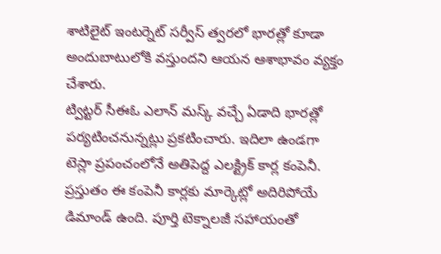శాటిలైట్ ఇంటర్నెట్ సర్వీస్ త్వరలో భారత్లో కూడా అందుబాటులోకి వస్తుందని ఆయన ఆశాభావం వ్యక్తం చేశారు.
ట్విట్టర్ సీఈఓ ఎలాన్ మస్క్ వచ్చే ఏడాది భారత్లో పర్యటించనున్నట్లు ప్రకటించారు. ఇదిలా ఉండగా టెస్లా ప్రపంచంలోనే అతిపెద్ద ఎలక్ట్రిక్ కార్ల కంపెనీ. ప్రస్తుతం ఈ కంపెనీ కార్లకు మార్కెట్లో అదిరిపోయే డిమాండ్ ఉంది. పూర్తి టెక్నాలజీ సహాయంతో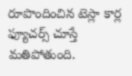రూపొందించిన టెస్లా కార్ల ఫ్యూచర్స్ చూస్తే మతిపోతుంది.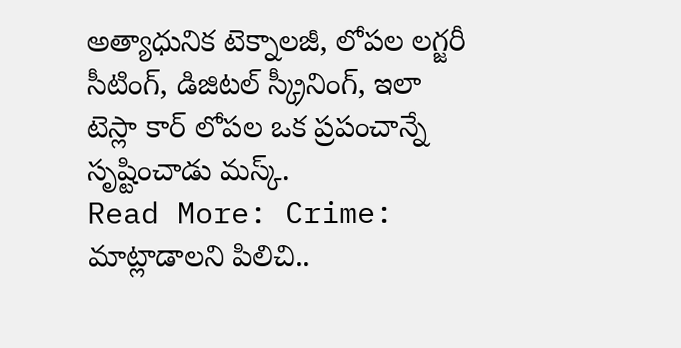అత్యాధునిక టెక్నాలజీ, లోపల లగ్జరీ సీటింగ్, డిజిటల్ స్క్రీనింగ్, ఇలా టెస్లా కార్ లోపల ఒక ప్రపంచాన్నే సృష్టించాడు మస్క్.
Read More: Crime: మాట్లాడాలని పిలిచి..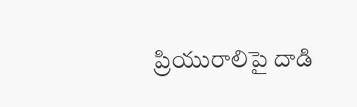ప్రియురాలిపై దాడి